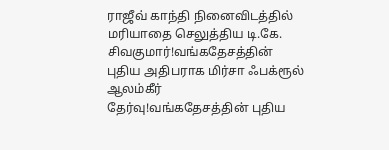ராஜீவ் காந்தி நினைவிடத்தில் மரியாதை செலுத்திய டி.கே. சிவகுமார்!வங்கதேசத்தின் புதிய அதிபராக மிர்சா ஃபக்ரூல் ஆலம்கீர் தேர்வு!வங்கதேசத்தின் புதிய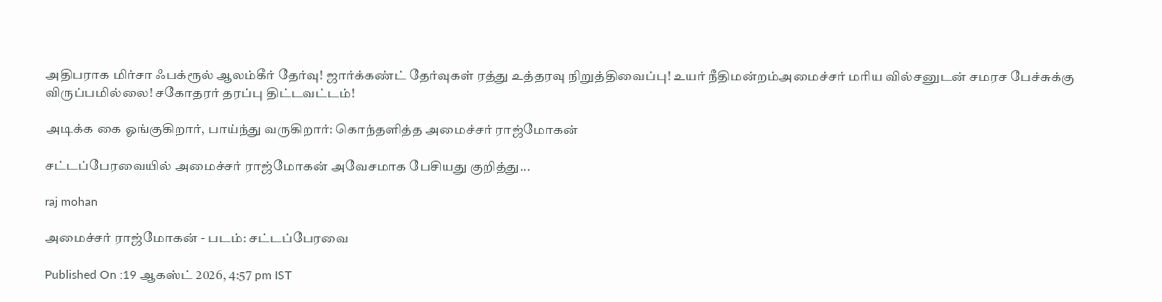அதிபராக மிர்சா ஃபக்ரூல் ஆலம்கீர் தேர்வு! ஜார்க்கண்ட் தேர்வுகள் ரத்து உத்தரவு நிறுத்திவைப்பு! உயர் நீதிமன்றம்அமைச்சர் மரிய வில்சனுடன் சமரச பேச்சுக்கு விருப்பமில்லை! சகோதரர் தரப்பு திட்டவட்டம்!

அடிக்க கை ஓங்குகிறார், பாய்ந்து வருகிறார்: கொந்தளித்த அமைச்சர் ராஜ்மோகன்

சட்டப்பேரவையில் அமைச்சர் ராஜ்மோகன் அவேசமாக பேசியது குறித்து...

raj mohan

அமைச்சர் ராஜ்மோகன் - படம்: சட்டப்பேரவை

Published On :19 ஆகஸ்ட் 2026, 4:57 pm IST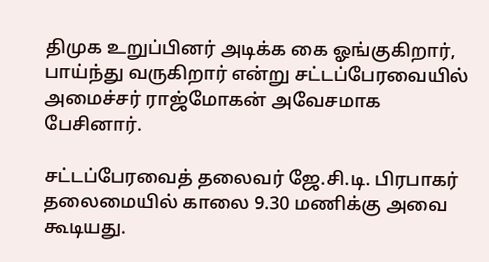திமுக உறுப்பினர் அடிக்க கை ஓங்குகிறார், பாய்ந்து வருகிறார் என்று சட்டப்பேரவையில் அமைச்சர் ராஜ்மோகன் அவேசமாக பேசினார்.

சட்டப்பேரவைத் தலைவர் ஜே.சி.டி. பிரபாகர் தலைமையில் காலை 9.30 மணிக்கு அவை கூடியது.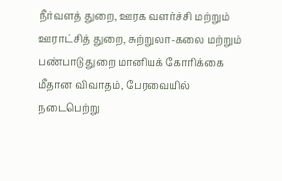நீர்வளத் துறை, ஊரக வளர்ச்சி மற்றும் ஊராட்சித் துறை, சுற்றுலா-கலை மற்றும் பண்பாடு துறை மானியக் கோரிக்கை மீதான விவாதம், பேரவையில் நடைபெற்று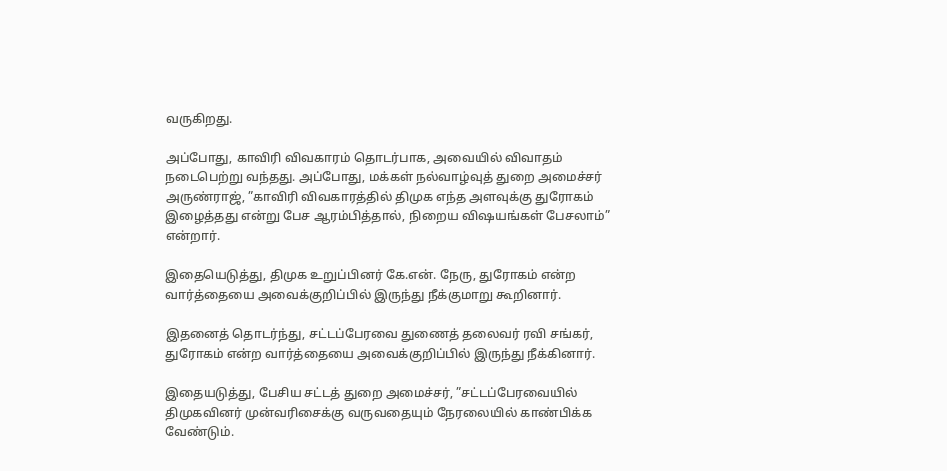வருகிறது.

அப்போது, காவிரி விவகாரம் தொடர்பாக, அவையில் விவாதம் நடைபெற்று வந்தது. அப்போது, மக்கள் நல்வாழ்வுத் துறை அமைச்சர் அருண்ராஜ், ”காவிரி விவகாரத்தில் திமுக எந்த அளவுக்கு துரோகம் இழைத்தது என்று பேச ஆரம்பித்தால், நிறைய விஷயங்கள் பேசலாம்” என்றார்.

இதையெடுத்து, திமுக உறுப்பினர் கே.என். நேரு, துரோகம் என்ற வார்த்தையை அவைக்குறிப்பில் இருந்து நீக்குமாறு கூறினார்.

இதனைத் தொடர்ந்து, சட்டப்பேரவை துணைத் தலைவர் ரவி சங்கர், துரோகம் என்ற வார்த்தையை அவைக்குறிப்பில் இருந்து நீக்கினார்.

இதையடுத்து, பேசிய சட்டத் துறை அமைச்சர், ”சட்டப்பேரவையில் திமுகவினர் முன்வரிசைக்கு வருவதையும் நேரலையில் காண்பிக்க வேண்டும்.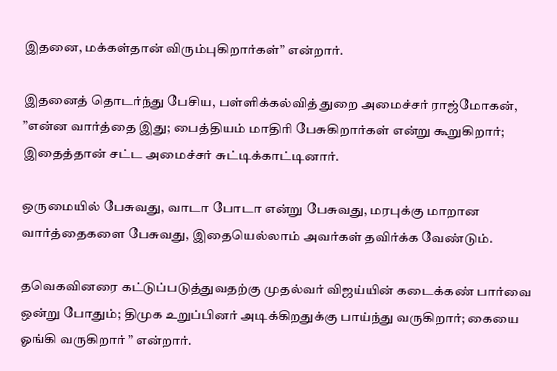இதனை, மக்கள்தான் விரும்புகிறார்கள்” என்றார்.

இதனைத் தொடர்ந்து பேசிய, பள்ளிக்கல்வித் துறை அமைச்சர் ராஜ்மோகன், ”என்ன வார்த்தை இது; பைத்தியம் மாதிரி பேசுகிறார்கள் என்று கூறுகிறார்; இதைத்தான் சட்ட அமைச்சர் சுட்டிக்காட்டினார்.

ஒருமையில் பேசுவது, வாடா போடா என்று பேசுவது, மரபுக்கு மாறான வார்த்தைகளை பேசுவது, இதையெல்லாம் அவர்கள் தவிர்க்க வேண்டும்.

தவெகவினரை கட்டுப்படுத்துவதற்கு முதல்வர் விஜய்யின் கடைக்கண் பார்வை ஒன்று போதும்; திமுக உறுப்பினர் அடிக்கிறதுக்கு பாய்ந்து வருகிறார்; கையை ஓங்கி வருகிறார் ” என்றார்.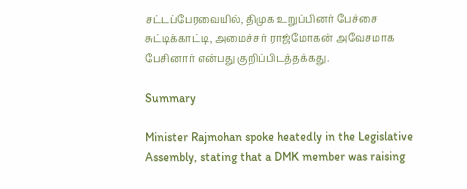சட்டப்பேரவையில், திமுக உறுப்பினர் பேச்சை சுட்டிக்காட்டி, அமைச்சர் ராஜ்மோகன் அவேசமாக பேசினார் என்பது குறிப்பிடத்தக்கது.

Summary

Minister Rajmohan spoke heatedly in the Legislative Assembly, stating that a DMK member was raising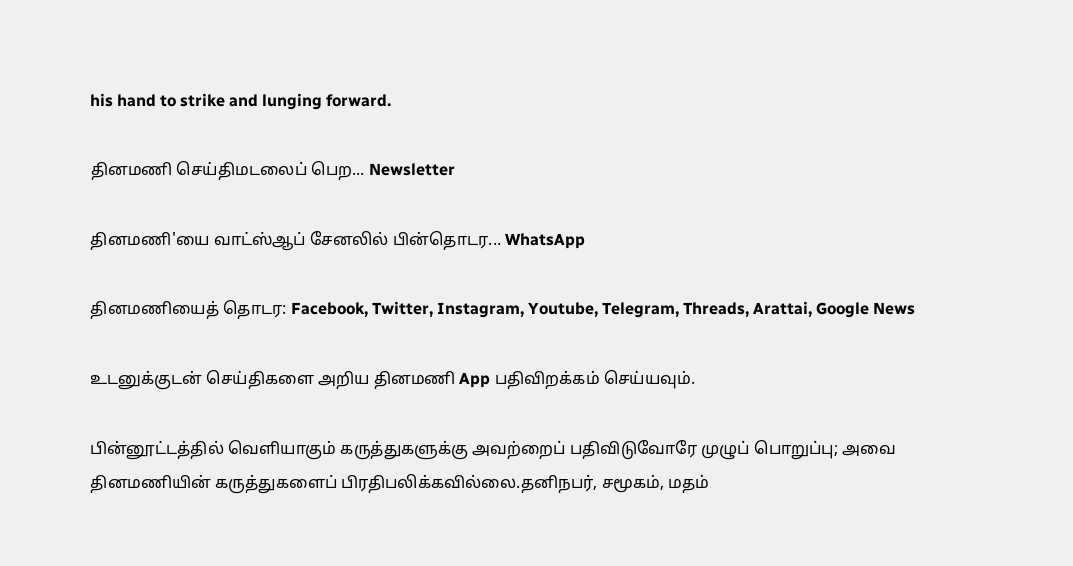his hand to strike and lunging forward.

தினமணி செய்திமடலைப் பெற... Newsletter

தினமணி'யை வாட்ஸ்ஆப் சேனலில் பின்தொடர... WhatsApp

தினமணியைத் தொடர: Facebook, Twitter, Instagram, Youtube, Telegram, Threads, Arattai, Google News

உடனுக்குடன் செய்திகளை அறிய தினமணி App பதிவிறக்கம் செய்யவும்.

பின்னூட்டத்தில் வெளியாகும் கருத்துகளுக்கு அவற்றைப் பதிவிடுவோரே முழுப் பொறுப்பு; அவை தினமணியின் கருத்துகளைப் பிரதிபலிக்கவில்லை.தனிநபர், சமூகம், மதம்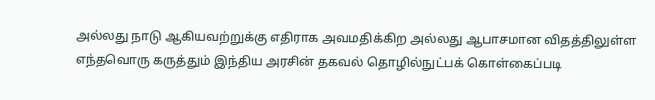அல்லது நாடு ஆகியவற்றுக்கு எதிராக அவமதிக்கிற அல்லது ஆபாசமான விதத்திலுள்ள எந்தவொரு கருத்தும் இந்திய அரசின் தகவல் தொழில்நுட்பக் கொள்கைப்படி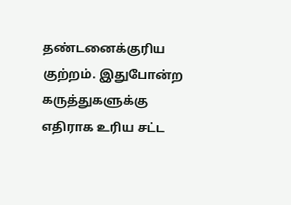தண்டனைக்குரிய குற்றம். இதுபோன்ற கருத்துகளுக்கு எதிராக உரிய சட்ட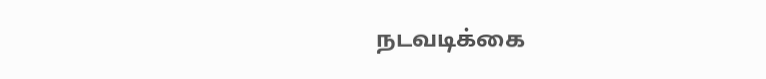நடவடிக்கை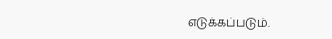எடுக்கப்படும்.